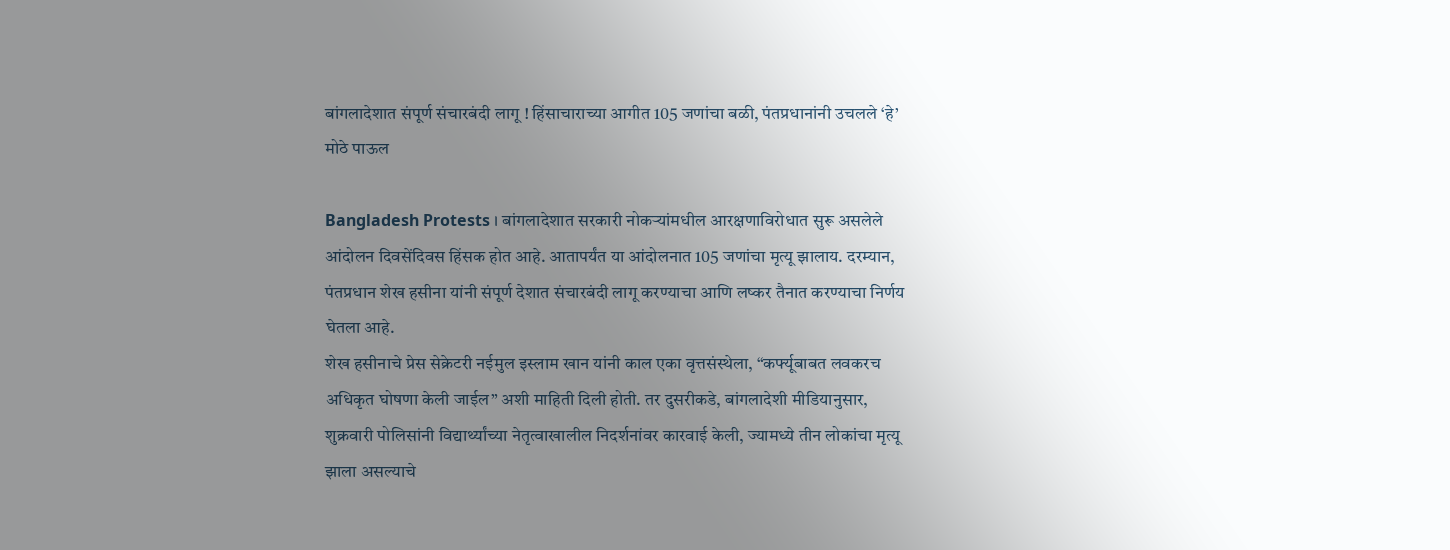बांगलादेशात संपूर्ण संचारबंदी लागू ! हिंसाचाराच्या आगीत 105 जणांचा बळी, पंतप्रधानांनी उचलले ‘हे’ मोठे पाऊल

Bangladesh Protests । बांगलादेशात सरकारी नोकऱ्यांमधील आरक्षणाविरोधात सुरू असलेले आंदोलन दिवसेंदिवस हिंसक होत आहे. आतापर्यंत या आंदोलनात 105 जणांचा मृत्यू झालाय. दरम्यान, पंतप्रधान शेख हसीना यांनी संपूर्ण देशात संचारबंदी लागू करण्याचा आणि लष्कर तैनात करण्याचा निर्णय घेतला आहे.
शेख हसीनाचे प्रेस सेक्रेटरी नईमुल इस्लाम खान यांनी काल एका वृत्तसंस्थेला, “कर्फ्यूबाबत लवकरच अधिकृत घोषणा केली जाईल” अशी माहिती दिली होती. तर दुसरीकडे, बांगलादेशी मीडियानुसार, शुक्रवारी पोलिसांनी विद्यार्थ्यांच्या नेतृत्वाखालील निदर्शनांवर कारवाई केली, ज्यामध्ये तीन लोकांचा मृत्यू झाला असल्याचे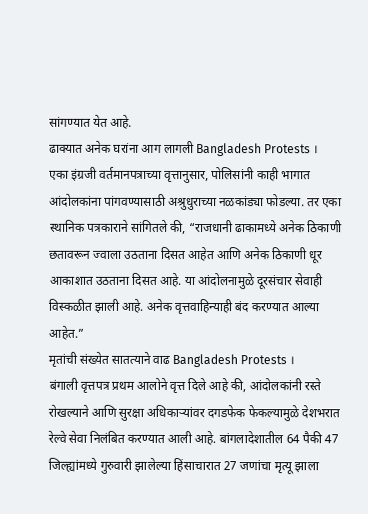सांगण्यात येत आहे.
ढाक्यात अनेक घरांना आग लागली Bangladesh Protests ।
एका इंग्रजी वर्तमानपत्राच्या वृत्तानुसार, पोलिसांनी काही भागात आंदोलकांना पांगवण्यासाठी अश्रुधुराच्या नळकांड्या फोडल्या. तर एका स्थानिक पत्रकाराने सांगितले की, “राजधानी ढाकामध्ये अनेक ठिकाणी छतावरून ज्वाला उठताना दिसत आहेत आणि अनेक ठिकाणी धूर आकाशात उठताना दिसत आहे. या आंदोलनामुळे दूरसंचार सेवाही विस्कळीत झाली आहे. अनेक वृत्तवाहिन्याही बंद करण्यात आल्या आहेत.”
मृतांची संख्येत सातत्याने वाढ Bangladesh Protests ।
बंगाली वृत्तपत्र प्रथम आलोने वृत्त दिले आहे की, आंदोलकांनी रस्ते रोखल्याने आणि सुरक्षा अधिकाऱ्यांवर दगडफेक फेकल्यामुळे देशभरात रेल्वे सेवा निलंबित करण्यात आली आहे. बांगलादेशातील 64 पैकी 47 जिल्ह्यांमध्ये गुरुवारी झालेल्या हिंसाचारात 27 जणांचा मृत्यू झाला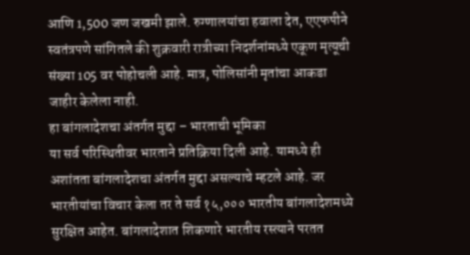आणि 1,500 जण जखमी झाले. रुग्णालयांचा हवाला देत, एएफपीने स्वतंत्रपणे सांगितले की शुक्रवारी रात्रीच्या निदर्शनांमध्ये एकूण मृत्यूची संख्या 105 वर पोहोचली आहे. मात्र, पोलिसांनी मृतांचा आकडा जाहीर केलेला नाही.
हा बांगलादेशचा अंतर्गत मुद्दा – भारताची भूमिका
या सर्व परिस्थितीवर भारताने प्रतिक्रिया दिली आहे. यामध्ये ही अशांतता बांगलादेशचा अंतर्गत मुद्दा असल्याचे म्हटले आहे. जर भारतीयांचा विचार केला तर ते सर्व १५,००० भारतीय बांगलादेशमध्ये सुरक्षित आहेत. बांगलादेशात शिकणारे भारतीय रस्त्याने परतत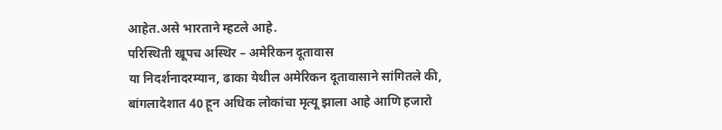आहेत.असे भारताने म्हटले आहे.
परिस्थिती खूपच अस्थिर – अमेरिकन दूतावास
या निदर्शनादरम्यान, ढाका येथील अमेरिकन दूतावासाने सांगितले की, बांगलादेशात 40 हून अधिक लोकांचा मृत्यू झाला आहे आणि हजारो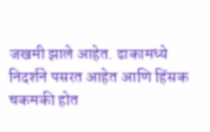जखमी झाले आहेत. ढाकामध्ये निदर्शने पसरत आहेत आणि हिंसक चकमकी होत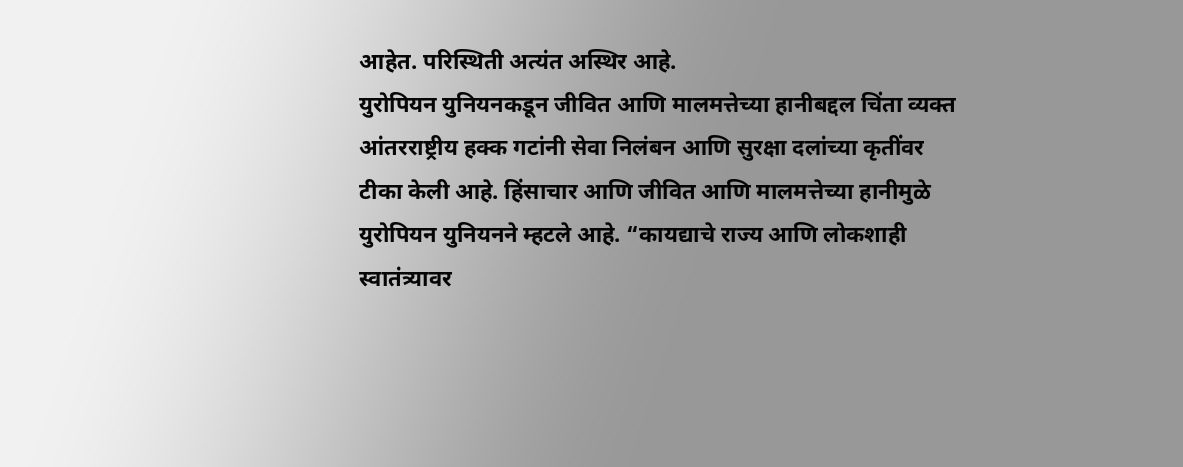आहेत. परिस्थिती अत्यंत अस्थिर आहे.
युरोपियन युनियनकडून जीवित आणि मालमत्तेच्या हानीबद्दल चिंता व्यक्त
आंतरराष्ट्रीय हक्क गटांनी सेवा निलंबन आणि सुरक्षा दलांच्या कृतींवर टीका केली आहे. हिंसाचार आणि जीवित आणि मालमत्तेच्या हानीमुळे युरोपियन युनियनने म्हटले आहे. “कायद्याचे राज्य आणि लोकशाही स्वातंत्र्यावर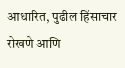आधारित, पुढील हिंसाचार रोखणे आणि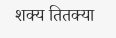शक्य तितक्या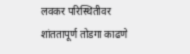लवकर परिस्थितीवर शांततापूर्ण तोडगा काढणे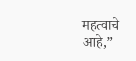महत्वाचे आहे,”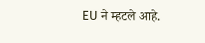EU ने म्हटले आहे.